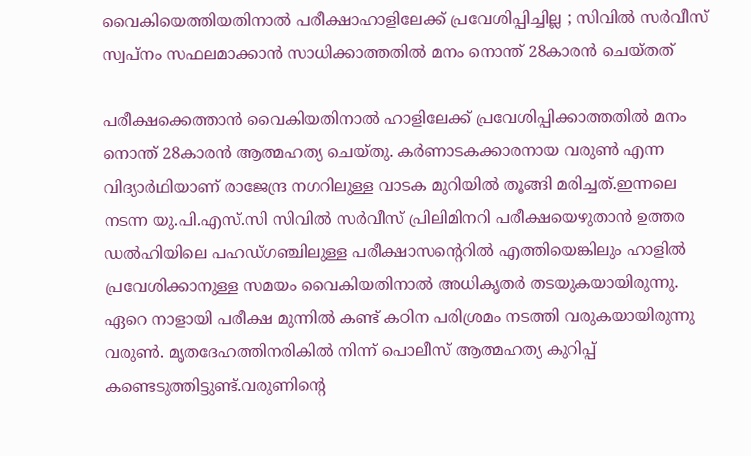വൈകിയെത്തിയതിനാൽ പരീക്ഷാഹാളിലേക്ക് പ്രവേശിപ്പിച്ചില്ല ; സിവിൽ സർവീസ് സ്വപ്നം സഫലമാക്കാൻ സാധിക്കാത്തതിൽ മനം നൊന്ത് 28കാരൻ ചെയ്തത്

പരീക്ഷക്കെത്താൻ വൈകിയതിനാൽ ഹാളിലേക്ക് പ്രവേശിപ്പിക്കാത്തതിൽ മനം നൊന്ത് 28കാരൻ ആത്മഹത്യ ചെയ്തു. കർണാടകക്കാരനായ വരുൺ എന്ന വിദ്യാർഥിയാണ് രാജേന്ദ്ര നഗറിലുള്ള വാടക മുറിയിൽ തൂങ്ങി മരിച്ചത്.ഇന്നലെ നടന്ന യു.പി.എസ്.സി സിവിൽ സർവീസ് പ്രിലിമിനറി പരീക്ഷയെഴുതാൻ ഉത്തര ഡൽഹിയിലെ പഹഡ്ഗഞ്ചിലുള്ള പരീക്ഷാസന്റെറിൽ എത്തിയെങ്കിലും ഹാളിൽ പ്രവേശിക്കാനുള്ള സമയം വൈകിയതിനാൽ അധികൃതർ തടയുകയായിരുന്നു. ഏറെ നാളായി പരീക്ഷ മുന്നിൽ കണ്ട് കഠിന പരിശ്രമം നടത്തി വരുകയായിരുന്നു വരുൺ. മൃതദേഹത്തിനരികിൽ നിന്ന് പൊലീസ് ആത്മഹത്യ കുറിപ്പ് കണ്ടെടുത്തിട്ടുണ്ട്.വരുണിന്റെ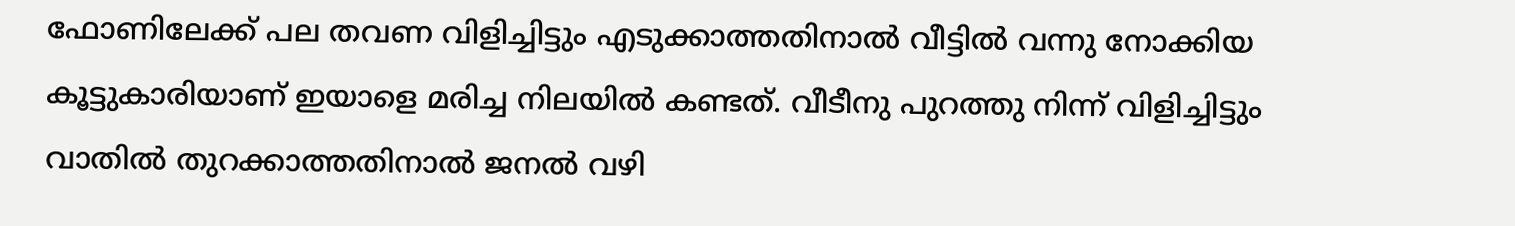ഫോണിലേക്ക് പല തവണ വിളിച്ചിട്ടും എടുക്കാത്തതിനാൽ വീട്ടിൽ വന്നു നോക്കിയ കൂട്ടുകാരിയാണ് ഇയാളെ മരിച്ച നിലയിൽ കണ്ടത്. വീടീനു പുറത്തു നിന്ന് വിളിച്ചിട്ടും വാതിൽ തുറക്കാത്തതിനാൽ ജനൽ വഴി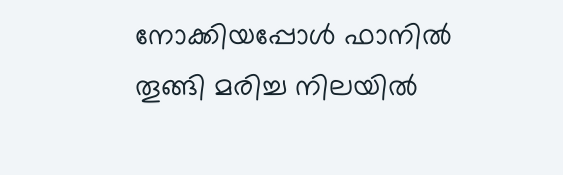നോക്കിയപ്പോൾ ഫാനിൽ തൂങ്ങി മരിച്ച നിലയിൽ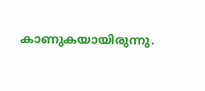കാണുകയായിരുന്നു.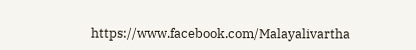https://www.facebook.com/Malayalivartha